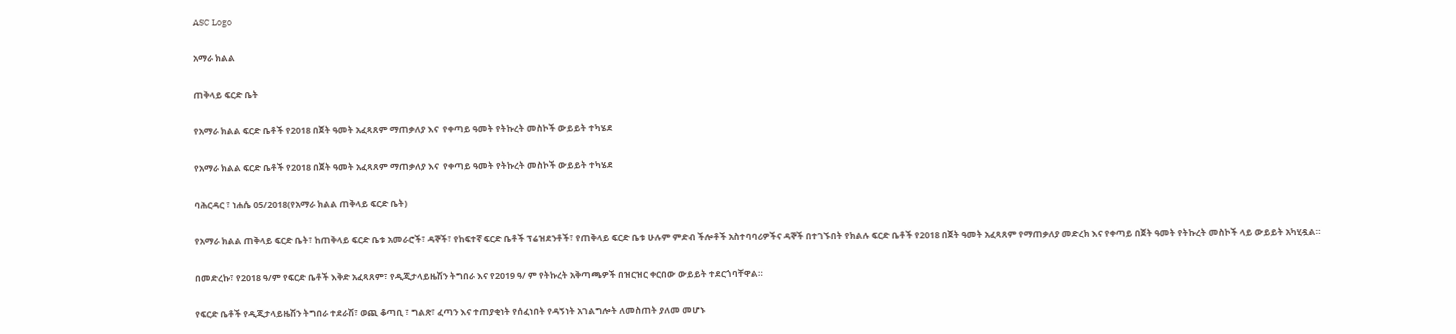ASC Logo

አማራ ክልል

ጠቅላይ ፍርድ ቤት

የአማራ ክልል ፍርድ ቤቶች የ2018 በጀት ዓመት አፈጻጸም ማጠቃለያ እና  የቀጣይ ዓመት የትኩረት መስኮች ውይይት ተካሄደ

የአማራ ክልል ፍርድ ቤቶች የ2018 በጀት ዓመት አፈጻጸም ማጠቃለያ እና  የቀጣይ ዓመት የትኩረት መስኮች ውይይት ተካሄደ

ባሕርዳር ፣ ነሐሴ 05/2018(የአማራ ክልል ጠቅላይ ፍርድ ቤት)

የአማራ ክልል ጠቅላይ ፍርድ ቤት፣ ከጠቅላይ ፍርድ ቤቱ አመራሮች፣ ዳኞች፣ የከፍተኛ ፍርድ ቤቶች ፕሬዝደንቶች፣ የጠቅላይ ፍርድ ቤቱ ሁሉም ምድብ ችሎቶች አስተባባሪዎችና ዳኞች በተገኙበት የክልሉ ፍርድ ቤቶች የ2018 በጀት ዓመት አፈጻጸም የማጠቃለያ መድረክ እና የቀጣይ በጀት ዓመት የትኩረት መስኮች ላይ ውይይት አካሂዷል።

በመድረኩ፣ የ2018 ዓ/ም የፍርድ ቤቶች እቅድ አፈጻጸም፣ የዲጂታላይዜሽን ትግበራ እና የ2019 ዓ/ ም የትኩረት አቅጣጫዎች በዝርዝር ቀርበው ውይይት ተደርጎባቸዋል።

የፍርድ ቤቶች የዲጂታላይዜሽን ትግበራ ተደራሽ፣ ወጪ ቆጣቢ ፣ ግልጽ፣ ፈጣን እና ተጠያቂነት የሰፈነበት የዳኝነት አገልግሎት ለመስጠት ያለመ መሆኑ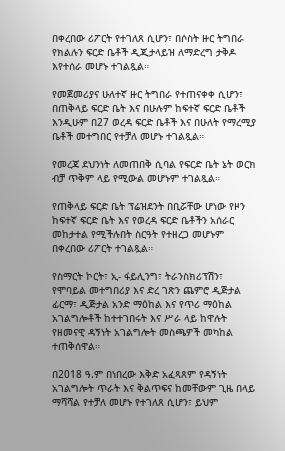በቀረበው ሪፖርት የተገለጸ ሲሆን፣ በሶስት ዙር ትግበራ የክልሉን ፍርድ ቤቶች ዲጂታላይዝ ለማድረግ ታቅዶ እየተሰራ መሆኑ ተገልጿል።

የመጀመሪያና ሁለተኛ ዙር ትግበራ የተጠናቀቀ ሲሆን፣ በጠቅላይ ፍርድ ቤት እና በሁሉም ከፍተኛ ፍርድ ቤቶች እንዲሁም በ27 ወረዳ ፍርድ ቤቶች እና በሁለት የማረሚያ ቤቶች መተግበር የተቻለ መሆኑ ተገልጿል።

የመረጃ ደህንነት ለመጠበቅ ሲባል የፍርድ ቤት ኔት ወርክ ብቻ ጥቅም ላይ የሚውል መሆኑም ተገልጿል።

የጠቅላይ ፍርድ ቤት ፕሬዝደንት በቢሯቸው ሆነው የዞን ከፍተኛ ፍርድ ቤት እና የወረዳ ፍርድ ቤቶችን አሰራር መከታተል የሚችሉበት ስርዓት የተዘረጋ መሆኑም በቀረበው ሪፖርት ተገልጿል።

የስማርት ኮርት፣ ኢ- ፋይሊንግ፣ ትራንስክሪፕሽን፣ የሞባይል መተግበሪያ እና ድረ ገጽን ጨምሮ ዲጅታል ፊርማ፣ ዲጅታል አንድ ማዕከል እና የጥሪ ማዕከል አገልግሎቶች ከተተገበሩት እና ሥራ ላይ ከዋሉት የዘመናዊ ዳኝነት አገልግሎት መስጫዎች መካከል ተጠቅሰዋል።

በ2018 ዓ.ም በነበረው እቅድ አፈጻጸም የዳኝነት አገልግሎት ጥራት እና ቅልጥፍና ከመቸውም ጊዜ በላይ ማሻሻል የተቻለ መሆኑ የተገለጸ ሲሆን፣ ይህም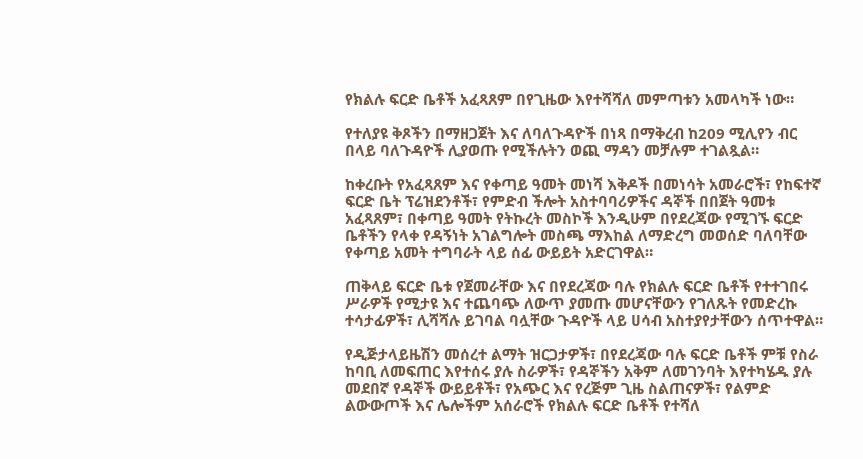የክልሉ ፍርድ ቤቶች አፈጻጸም በየጊዜው እየተሻሻለ መምጣቱን አመላካች ነው።

የተለያዩ ቅጾችን በማዘጋጀት እና ለባለጉዳዮች በነጻ በማቅረብ ከ209 ሚሊየን ብር በላይ ባለጉዳዮች ሊያወጡ የሚችሉትን ወጪ ማዳን መቻሉም ተገልጿል።

ከቀረቡት የአፈጻጸም እና የቀጣይ ዓመት መነሻ እቅዶች በመነሳት አመራሮች፣ የከፍተኛ ፍርድ ቤት ፕሬዝደንቶች፣ የምድብ ችሎት አስተባባሪዎችና ዳኞች በበጀት ዓመቱ አፈጻጸም፣ በቀጣይ ዓመት የትኩረት መስኮች እንዲሁም በየደረጃው የሚገኙ ፍርድ ቤቶችን የላቀ የዳኝነት አገልግሎት መስጫ ማእከል ለማድረግ መወሰድ ባለባቸው የቀጣይ አመት ተግባራት ላይ ሰፊ ውይይት አድርገዋል።

ጠቅላይ ፍርድ ቤቱ የጀመራቸው እና በየደረጃው ባሉ የክልሉ ፍርድ ቤቶች የተተገበሩ ሥራዎች የሚታዩ እና ተጨባጭ ለውጥ ያመጡ መሆናቸውን የገለጹት የመድረኩ ተሳታፊዎች፣ ሊሻሻሉ ይገባል ባሏቸው ጉዳዮች ላይ ሀሳብ አስተያየታቸውን ሰጥተዋል።

የዲጅታላይዜሽን መሰረተ ልማት ዝርጋታዎች፣ በየደረጃው ባሉ ፍርድ ቤቶች ምቹ የስራ ከባቢ ለመፍጠር እየተሰሩ ያሉ ስራዎች፣ የዳኞችን አቅም ለመገንባት እየተካሄዱ ያሉ መደበኛ የዳኞች ውይይቶች፣ የአጭር እና የረጅም ጊዜ ስልጠናዎች፣ የልምድ ልውውጦች እና ሌሎችም አሰራሮች የክልሉ ፍርድ ቤቶች የተሻለ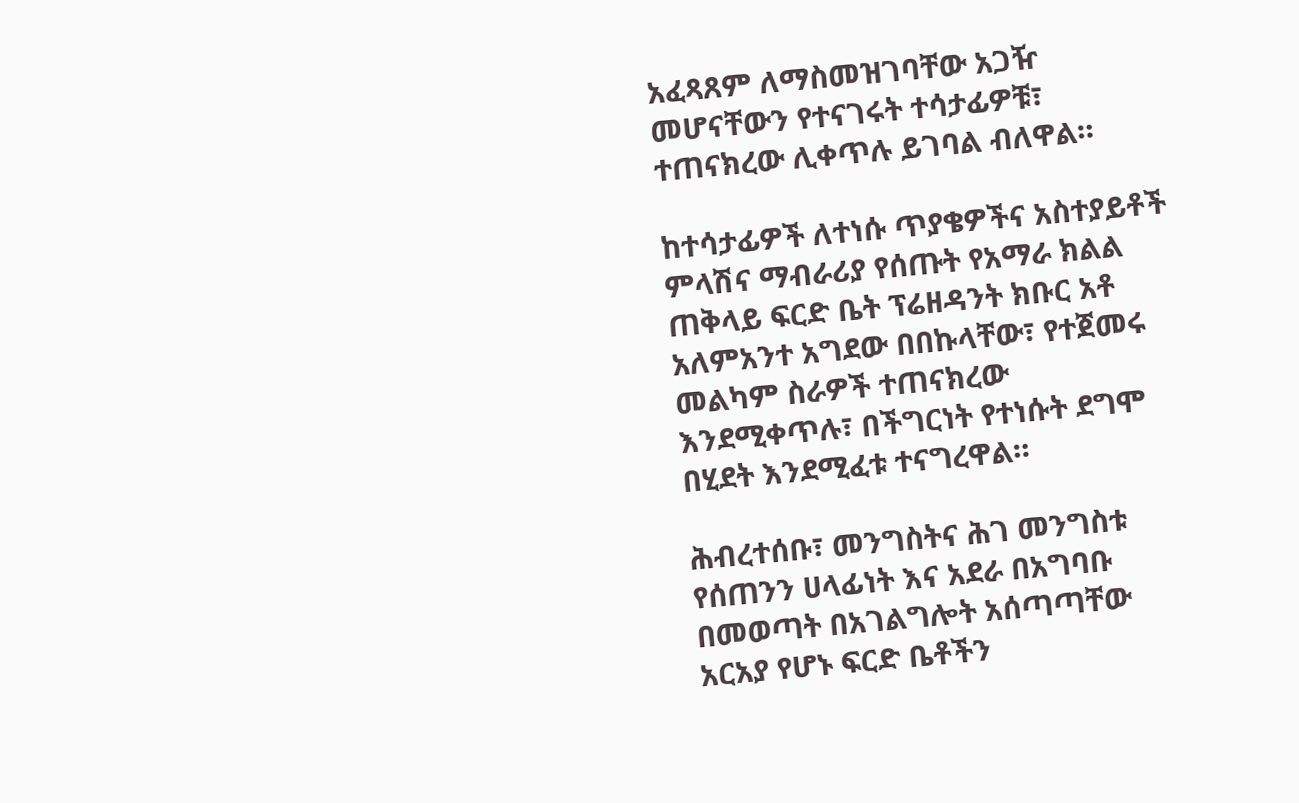አፈጻጸም ለማስመዝገባቸው አጋዥ መሆናቸውን የተናገሩት ተሳታፊዎቹ፣ ተጠናክረው ሊቀጥሉ ይገባል ብለዋል።

ከተሳታፊዎች ለተነሱ ጥያቄዎችና አስተያይቶች ምላሽና ማብራሪያ የሰጡት የአማራ ክልል ጠቅላይ ፍርድ ቤት ፕሬዘዳንት ክቡር አቶ አለምአንተ አግደው በበኩላቸው፣ የተጀመሩ መልካም ስራዎች ተጠናክረው እንደሚቀጥሉ፣ በችግርነት የተነሱት ደግሞ በሂደት እንደሚፈቱ ተናግረዋል።

ሕብረተሰቡ፣ መንግስትና ሕገ መንግስቱ የሰጠንን ሀላፊነት እና አደራ በአግባቡ በመወጣት በአገልግሎት አሰጣጣቸው አርአያ የሆኑ ፍርድ ቤቶችን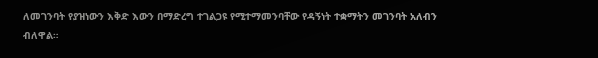ለመገንባት የያዝነውን እቅድ እውን በማድረግ ተገልጋዩ የሚተማመንባቸው የዳኝነት ተቋማትን መገንባት አለብን ብለዋል።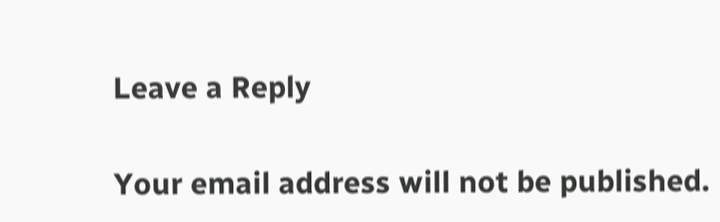Leave a Reply

Your email address will not be published.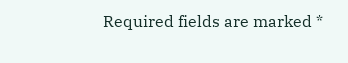Required fields are marked *